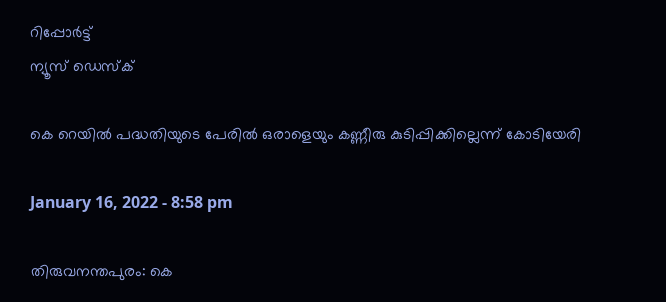റിപ്പോര്‍ട്ട്
ന്യൂസ് ഡെസ്ക്

കെ റെയില്‍ പദ്ധതിയുടെ പേരില്‍ ഒരാളെയും കണ്ണീരു കുടിപ്പിക്കില്ലെന്ന് കോടിയേരി

January 16, 2022 - 8:58 pm

തിരുവനന്തപുരം: കെ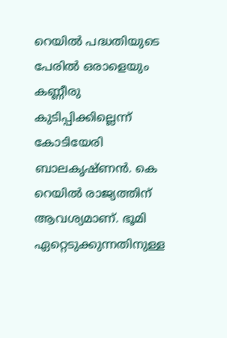റെയില്‍ പദ്ധതിയുടെ പേരില്‍ ഒരാളെയും കണ്ണീരു കുടിപ്പിക്കില്ലെന്ന് കോടിയേരി ബാലകൃഷ്ണന്‍. കെ റെയില്‍ രാജ്യത്തിന് ആവശ്യമാണ്. ഭൂമി ഏറ്റെടുക്കുന്നതിനുള്ള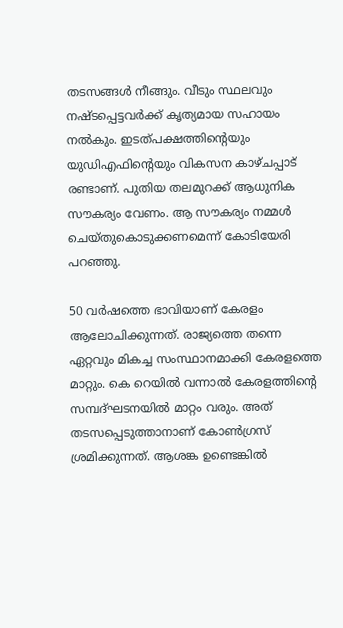തടസങ്ങള്‍ നീങ്ങും. വീടും സ്ഥലവും നഷ്ടപ്പെട്ടവര്‍ക്ക് കൃത്യമായ സഹായം നല്‍കും. ഇടത്പക്ഷത്തിന്റെയും യുഡിഎഫിന്റെയും വികസന കാഴ്ചപ്പാട് രണ്ടാണ്. പുതിയ തലമുറക്ക് ആധുനിക സൗകര്യം വേണം. ആ സൗകര്യം നമ്മള്‍ ചെയ്തുകൊടുക്കണമെന്ന് കോടിയേരി പറഞ്ഞു.

50 വര്‍ഷത്തെ ഭാവിയാണ് കേരളം ആലോചിക്കുന്നത്. രാജ്യത്തെ തന്നെ ഏറ്റവും മികച്ച സംസ്ഥാനമാക്കി കേരളത്തെ മാറ്റും. കെ റെയില്‍ വന്നാല്‍ കേരളത്തിന്റെ സമ്പദ്ഘടനയില്‍ മാറ്റം വരും. അത് തടസപ്പെടുത്താനാണ് കോണ്‍ഗ്രസ് ശ്രമിക്കുന്നത്. ആശങ്ക ഉണ്ടെങ്കില്‍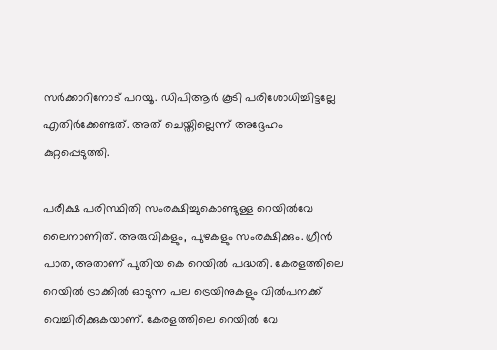സര്‍ക്കാറിനോട് പറയൂ. ഡിപിആര്‍ കൂടി പരിശോധിച്ചിട്ടല്ലേ എതിര്‍ക്കേണ്ടത്. അത് ചെയ്തില്ലെന്ന് അദ്ദേഹം കുറ്റപ്പെടുത്തി.

പരീക്ഷ പരിസ്ഥിതി സംരക്ഷിച്ചുകൊണ്ടുള്ള റെയില്‍വേ ലൈനാണിത്. അരുവികളും, പുഴകളും സംരക്ഷിക്കും. ഗ്രീന്‍ പാത,അതാണ് പുതിയ കെ റെയില്‍ പദ്ധതി. കേരളത്തിലെ റെയില്‍ ട്രാക്കില്‍ ഓടുന്ന പല ട്രെയിനുകളും വില്‍പനക്ക് വെച്ചിരിക്കുകയാണ്. കേരളത്തിലെ റെയില്‍ വേ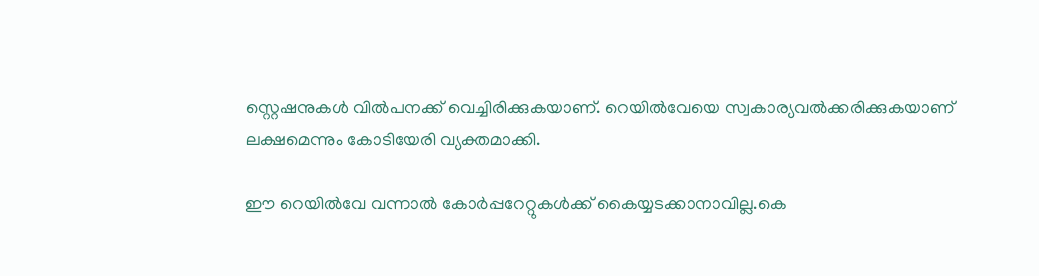സ്റ്റെഷനുകള്‍ വില്‍പനക്ക് വെച്ചിരിക്കുകയാണ്. റെയില്‍വേയെ സ്വകാര്യവല്‍ക്കരിക്കുകയാണ് ലക്ഷമെന്നും കോടിയേരി വ്യക്തമാക്കി.

ഈ റെയില്‍വേ വന്നാല്‍ കോര്‍പ്പറേറ്റുകള്‍ക്ക് കൈയ്യടക്കാനാവില്ല.കെ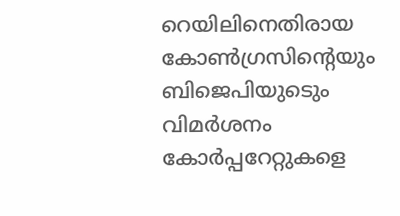റെയിലിനെതിരായ കോണ്‍ഗ്രസിന്റെയും ബിജെപിയുടെും വിമര്‍ശനം കോര്‍പ്പറേറ്റുകളെ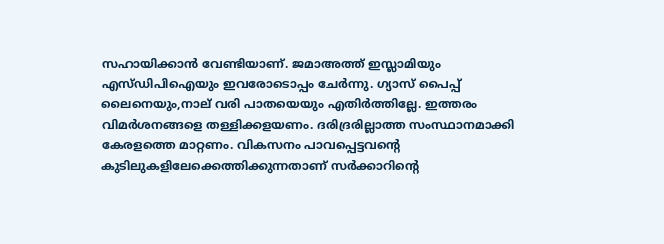സഹായിക്കാന്‍ വേണ്ടിയാണ്. ജമാഅത്ത് ഇസ്ലാമിയും എസ്ഡിപിഐയും ഇവരോടൊപ്പം ചേര്‍ന്നു. ഗ്യാസ് പൈപ്പ് ലൈനെയും,നാല് വരി പാതയെയും എതിര്‍ത്തില്ലേ. ഇത്തരം വിമര്‍ശനങ്ങളെ തള്ളിക്കളയണം. ദരിദ്രരില്ലാത്ത സംസ്ഥാനമാക്കി കേരളത്തെ മാറ്റണം. വികസനം പാവപ്പെട്ടവന്റെ കുടിലുകളിലേക്കെത്തിക്കുന്നതാണ് സര്‍ക്കാറിന്റെ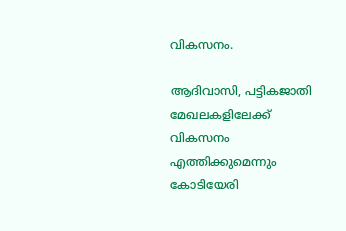വികസനം.

ആദിവാസി, പട്ടികജാതി മേഖലകളിലേക്ക് വികസനം എത്തിക്കുമെന്നും കോടിയേരി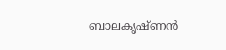ബാലകൃഷ്ണന്‍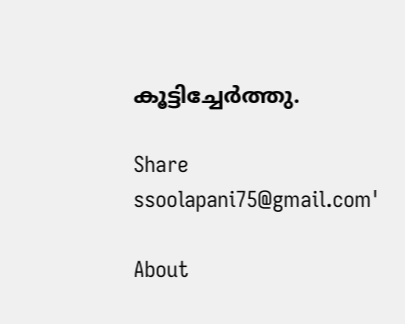കൂട്ടിച്ചേര്‍ത്തു.

Share
ssoolapani75@gmail.com'

About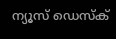ന്യൂസ് ഡെസ്ക്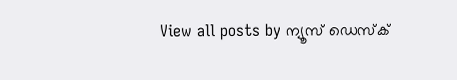View all posts by ന്യൂസ് ഡെസ്ക്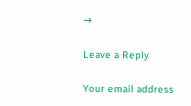→

Leave a Reply

Your email address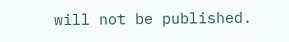will not be published.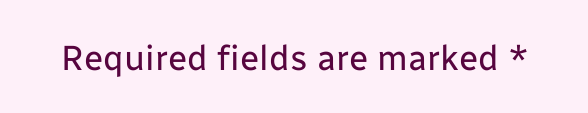Required fields are marked *